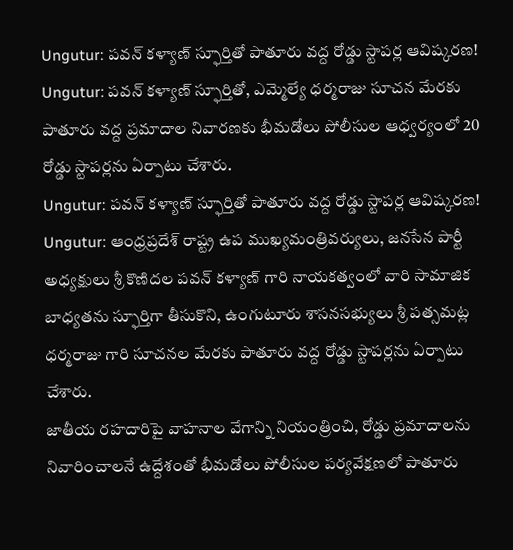Ungutur: పవన్ కళ్యాణ్ స్ఫూర్తితో పాతూరు వద్ద రోడ్డు స్టాపర్ల ఆవిష్కరణ!
Ungutur: పవన్ కళ్యాణ్ స్ఫూర్తితో, ఎమ్మెల్యే ధర్మరాజు సూచన మేరకు పాతూరు వద్ద ప్రమాదాల నివారణకు భీమడోలు పోలీసుల ఆధ్వర్యంలో 20 రోడ్డు స్టాపర్లను ఏర్పాటు చేశారు.
Ungutur: పవన్ కళ్యాణ్ స్ఫూర్తితో పాతూరు వద్ద రోడ్డు స్టాపర్ల ఆవిష్కరణ!
Ungutur: ఆంధ్రప్రదేశ్ రాష్ట్ర ఉప ముఖ్యమంత్రివర్యులు, జనసేన పార్టీ అధ్యక్షులు శ్రీ కొణిదల పవన్ కళ్యాణ్ గారి నాయకత్వంలో వారి సామాజిక బాధ్యతను స్ఫూర్తిగా తీసుకొని, ఉంగుటూరు శాసనసభ్యులు శ్రీ పత్సమట్ల ధర్మరాజు గారి సూచనల మేరకు పాతూరు వద్ద రోడ్డు స్టాపర్లను ఏర్పాటు చేశారు.
జాతీయ రహదారిపై వాహనాల వేగాన్ని నియంత్రించి, రోడ్డు ప్రమాదాలను నివారించాలనే ఉద్దేశంతో భీమడోలు పోలీసుల పర్యవేక్షణలో పాతూరు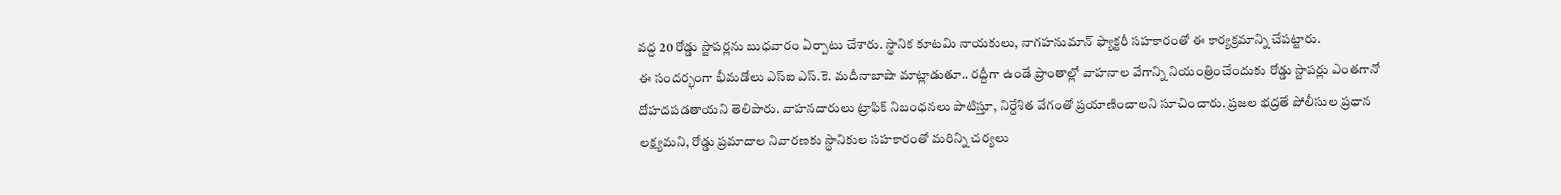వద్ద 20 రోడ్డు స్టాపర్లను బుధవారం ఏర్పాటు చేశారు. స్థానిక కూటమి నాయకులు, నాగహనుమాన్ ఫ్యాక్టరీ సహకారంతో ఈ కార్యక్రమాన్ని చేపట్టారు.
ఈ సందర్భంగా భీమడోలు ఎస్ఐ ఎస్.కె. మదీనాబాషా మాట్లాడుతూ.. రద్దీగా ఉండే ప్రాంతాల్లో వాహనాల వేగాన్ని నియంత్రించేందుకు రోడ్డు స్టాపర్లు ఎంతగానో దోహదపడతాయని తెలిపారు. వాహనదారులు ట్రాఫిక్ నిబంధనలు పాటిస్తూ, నిర్దేశిత వేగంతో ప్రయాణించాలని సూచించారు. ప్రజల భద్రతే పోలీసుల ప్రధాన లక్ష్యమని, రోడ్డు ప్రమాదాల నివారణకు స్థానికుల సహకారంతో మరిన్ని చర్యలు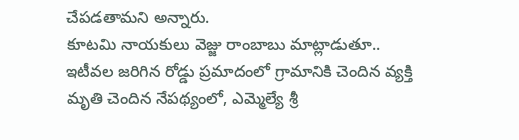చేపడతామని అన్నారు.
కూటమి నాయకులు వెజ్జు రాంబాబు మాట్లాడుతూ.. ఇటీవల జరిగిన రోడ్డు ప్రమాదంలో గ్రామానికి చెందిన వ్యక్తి మృతి చెందిన నేపథ్యంలో, ఎమ్మెల్యే శ్రీ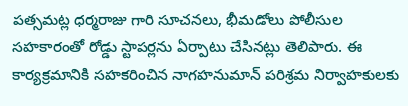పత్సమట్ల ధర్మరాజు గారి సూచనలు, భీమడోలు పోలీసుల సహకారంతో రోడ్డు స్టాపర్లను ఏర్పాటు చేసినట్లు తెలిపారు. ఈ కార్యక్రమానికి సహకరించిన నాగహనుమాన్ పరిశ్రమ నిర్వాహకులకు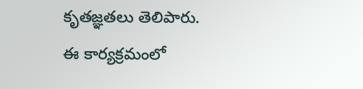కృతజ్ఞతలు తెలిపారు.
ఈ కార్యక్రమంలో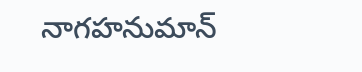నాగహనుమాన్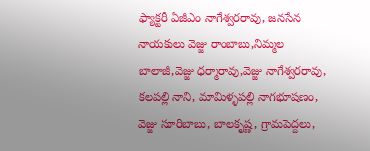ఫ్యాక్టరీ ఏజీఎం నాగేశ్వరరావు, జనసేన నాయకులు వెజ్జు రాంబాబు,నిమ్మల బాలాజీ,వెజ్జు ధర్మారావు,వెజ్జు నాగేశ్వరరావు, కలపల్లి నాని, మామిళ్ళపల్లి నాగభూషణం, వెజ్జు సూరిబాబు, బాలకృష్ణ, గ్రామపెద్దలు,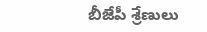బీజేపీ శ్రేణులు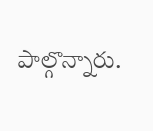పాల్గొన్నారు.